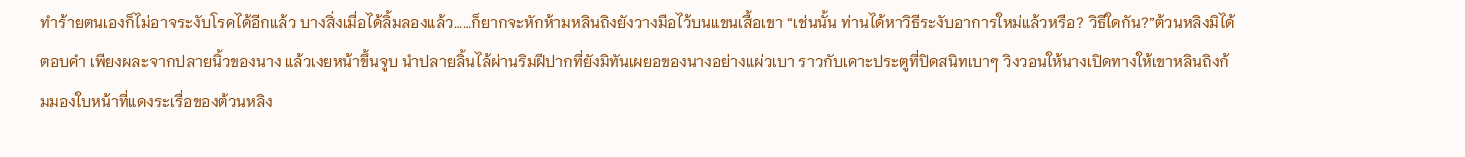ทำร้ายตนเองก็ไม่อาจระงับโรคได้อีกแล้ว บางสิ่งเมื่อได้ลิ้มลองแล้ว……ก็ยากจะหักห้ามหลินถิงยังวางมือไว้บนแขนเสื้อเขา “เช่นนั้น ท่านได้หาวิธีระงับอาการใหม่แล้วหรือ? วิธีใดกัน?”ต้วนหลิงมิได้ตอบคำ เพียงผละจากปลายนิ้วของนาง แล้วเงยหน้าขึ้นจูบ นำปลายลิ้นไล้ผ่านริมฝีปากที่ยังมิทันเผยอของนางอย่างแผ่วเบา ราวกับเคาะประตูที่ปิดสนิทเบาๆ วิงวอนให้นางเปิดทางให้เขาหลินถิงก้มมองใบหน้าที่แดงระเรื่อของต้วนหลิง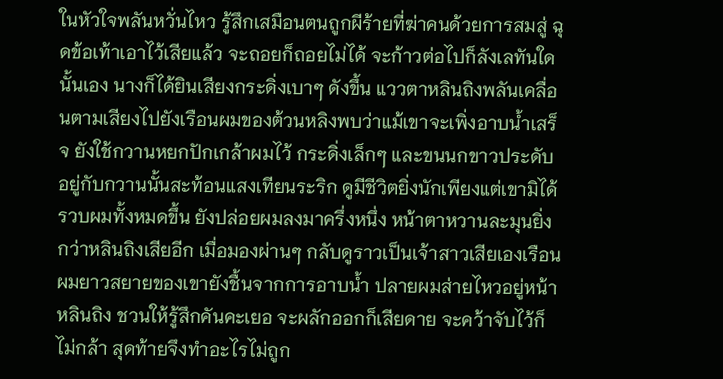ในหัวใจพลันหวั่นไหว รู้สึกเสมือนตนถูกผีร้ายที่ฆ่าคนด้วยการสมสู่ ฉุดข้อเท้าเอาไว้เสียแล้ว จะถอยก็ถอยไม่ได้ จะก้าวต่อไปก็ลังเลทันใดนั้นเอง นางก็ได้ยินเสียงกระดิ่งเบาๆ ดังขึ้น แววตาหลินถิงพลันเคลื่อนตามเสียงไปยังเรือนผมของต้วนหลิงพบว่าแม้เขาจะเพิ่งอาบน้ำเสร็จ ยังใช้กวานหยกปักเกล้าผมไว้ กระดิ่งเล็กๆ และขนนกขาวประดับอยู่กับกวานนั้นสะท้อนแสงเทียนระริก ดูมีชีวิตยิ่งนักเพียงแต่เขามิได้รวบผมทั้งหมดขึ้น ยังปล่อยผมลงมาครึ่งหนึ่ง หน้าตาหวานละมุนยิ่งกว่าหลินถิงเสียอีก เมื่อมองผ่านๆ กลับดูราวเป็นเจ้าสาวเสียเองเรือนผมยาวสยายของเขายังชื้นจากการอาบน้ำ ปลายผมส่ายไหวอยู่หน้าหลินถิง ชวนให้รู้สึกคันคะเยอ จะผลักออกก็เสียดาย จะคว้าจับไว้ก็ไม่กล้า สุดท้ายจึงทำอะไรไม่ถูก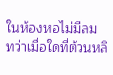ในห้องหอไม่มีลม ทว่าเมื่อใดที่ต้วนหลิ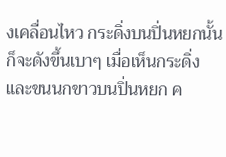งเคลื่อนไหว กระดิ่งบนปิ่นหยกนั้นก็จะดังขึ้นเบาๆ เมื่อเห็นกระดิ่งและขนนกขาวบนปิ่นหยก ค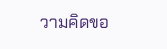วามคิดขอ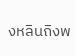งหลินถิงพ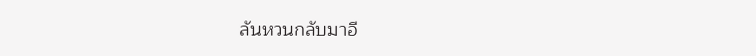ลันหวนกลับมาอี